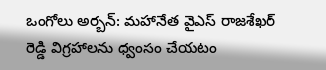ఒంగోలు అర్బన్: మహానేత వైఎస్ రాజశేఖర్ రెడ్డి విగ్రహాలను ధ్వంసం చేయటం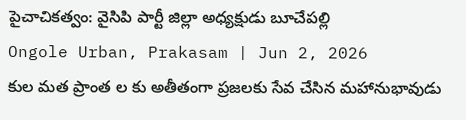పైచాచికత్వం: వైసిపి పార్టీ జిల్లా అధ్యక్షుడు బూచేపల్లి
Ongole Urban, Prakasam | Jun 2, 2026
కుల మత ప్రాంత ల కు అతీతంగా ప్రజలకు సేవ చేసిన మహానుభావుడు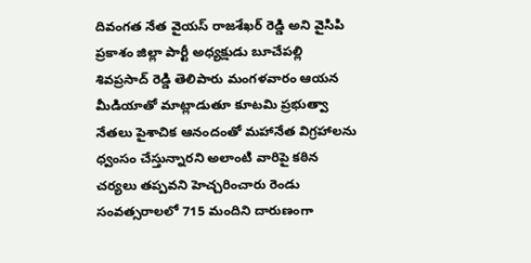దివంగత నేత వైయస్ రాజశేఖర్ రెడ్డి అని వైసిపి ప్రకాశం జిల్లా పార్టీ అధ్యక్షుడు బూచేపల్లి శివప్రసాద్ రెడ్డి తెలిపారు మంగళవారం ఆయన మీడియాతో మాట్లాడుతూ కూటమి ప్రభుత్వా నేతలు పైశాచిక ఆనందంతో మహానేత విగ్రహాలను ధ్వంసం చేస్తున్నారని అలాంటి వారిపై కఠిన చర్యలు తప్పవని హెచ్చరించారు రెండు సంవత్సరాలలో 715 మందిని దారుణంగా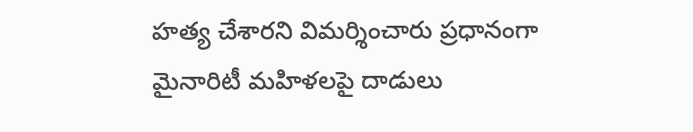హత్య చేశారని విమర్శించారు ప్రధానంగా మైనారిటీ మహిళలపై దాడులు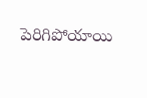పెరిగిపోయాయి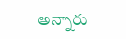అన్నారు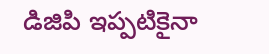డిజిపి ఇప్పటికైనా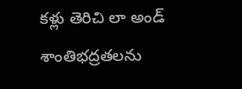కళ్లు తెరిచి లా అండ్ శాంతిభద్రతలను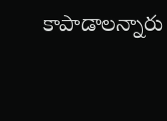కాపాడాలన్నారు